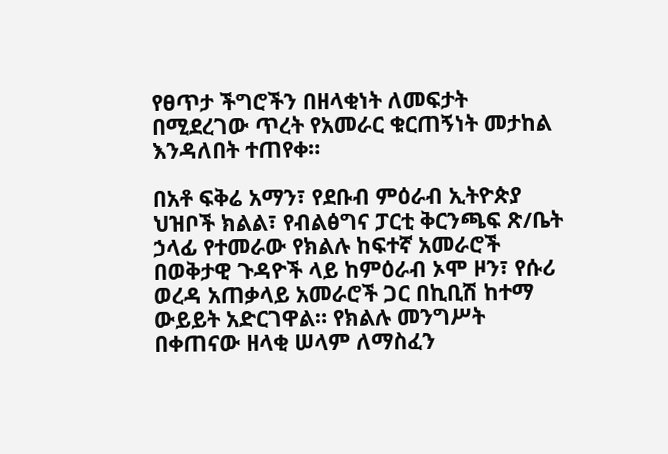የፀጥታ ችግሮችን በዘላቂነት ለመፍታት በሚደረገው ጥረት የአመራር ቁርጠኝነት መታከል እንዳለበት ተጠየቀ።

በአቶ ፍቅሬ አማን፣ የደቡብ ምዕራብ ኢትዮጵያ ህዝቦች ክልል፣ የብልፅግና ፓርቲ ቅርንጫፍ ጽ/ቤት ኃላፊ የተመራው የክልሉ ከፍተኛ አመራሮች በወቅታዊ ጉዳዮች ላይ ከምዕራብ ኦሞ ዞን፣ የሱሪ ወረዳ አጠቃላይ አመራሮች ጋር በኪቢሽ ከተማ ውይይት አድርገዋል። የክልሉ መንግሥት በቀጠናው ዘላቂ ሠላም ለማስፈን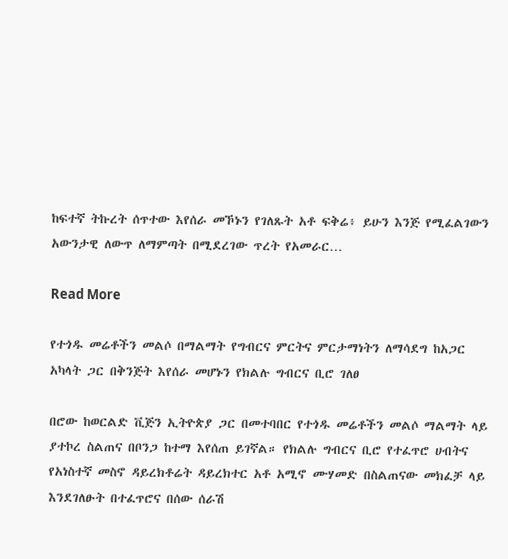ከፍተኛ ትኩረት ሰጥተው እየሰራ መኾኑን የገለጹት አቶ ፍቅሬ፥ ይሁን እንጅ የሚፈልገውን አውንታዊ ለውጥ ለማምጣት በሚደረገው ጥረት የአመራር…

Read More

የተጎዱ መሬቶችን መልሶ በማልማት የግብርና ምርትና ምርታማነትን ለማሳደግ ከአጋር አካላት ጋር በቅንጅት እየሰራ መሆኑን የክልሉ ግብርና ቢሮ ገለፀ

በሮው ከወርልድ ቪጅን ኢትዮጵያ ጋር በመተባበር የተጎዱ መሬቶችን መልሶ ማልማት ላይ ያተኮረ ስልጠና በቦንጋ ከተማ እየሰጠ ይገኛል። የክልሉ ግብርና ቢሮ የተፈጥሮ ሀብትና የአነስተኛ መስኖ ዳይረክቶሬት ዳይረክተር አቶ አሚኖ ሙሃመድ በስልጠናው መክፈቻ ላይ እንደገለፁት በተፈጥሮና በሰው ሰራሽ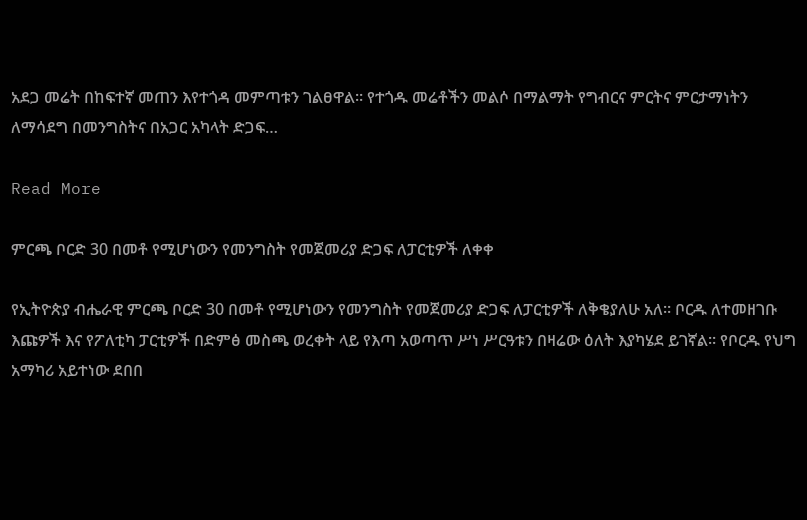አደጋ መሬት በከፍተኛ መጠን እየተጎዳ መምጣቱን ገልፀዋል። የተጎዱ መሬቶችን መልሶ በማልማት የግብርና ምርትና ምርታማነትን ለማሳደግ በመንግስትና በአጋር አካላት ድጋፍ…

Read More

ምርጫ ቦርድ 30 በመቶ የሚሆነውን የመንግስት የመጀመሪያ ድጋፍ ለፓርቲዎች ለቀቀ

የኢትዮጵያ ብሔራዊ ምርጫ ቦርድ 30 በመቶ የሚሆነውን የመንግስት የመጀመሪያ ድጋፍ ለፓርቲዎች ለቅቄያለሁ አለ። ቦርዱ ለተመዘገቡ እጩዎች እና የፖለቲካ ፓርቲዎች በድምፅ መስጫ ወረቀት ላይ የእጣ አወጣጥ ሥነ ሥርዓቱን በዛሬው ዕለት እያካሄደ ይገኛል። የቦርዱ የህግ አማካሪ አይተነው ደበበ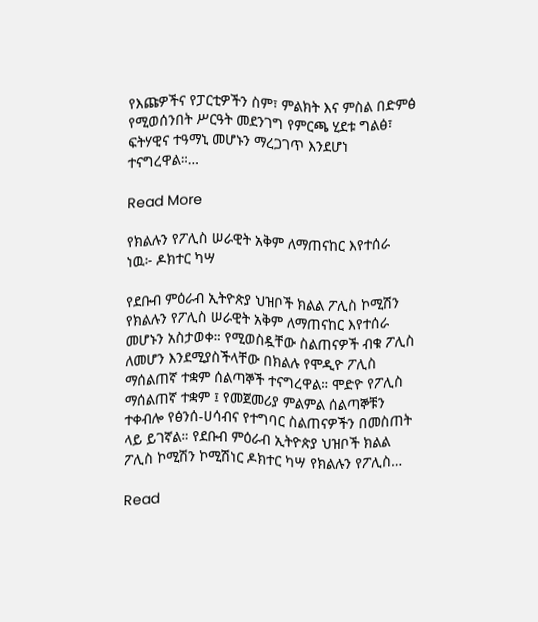የእጩዎችና የፓርቲዎችን ስም፣ ምልክት እና ምስል በድምፅ የሚወሰንበት ሥርዓት መደንገግ የምርጫ ሂደቱ ግልፅ፣ ፍትሃዊና ተዓማኒ መሆኑን ማረጋገጥ እንደሆነ ተናግረዋል።…

Read More

የክልሉን የፖሊስ ሠራዊት አቅም ለማጠናከር እየተሰራ ነዉ፦ ዶክተር ካሣ

የደቡብ ምዕራብ ኢትዮጵያ ህዝቦች ክልል ፖሊስ ኮሚሽን የክልሉን የፖሊስ ሠራዊት አቅም ለማጠናከር እየተሰራ መሆኑን አስታወቀ። የሚወስዷቸው ስልጠናዎች ብቁ ፖሊስ ለመሆን እንደሚያስችላቸው በክልሉ የሞዲዮ ፖሊስ ማሰልጠኛ ተቋም ሰልጣኞች ተናግረዋል። ሞድዮ የፖሊስ ማሰልጠኛ ተቋም ፤ የመጀመሪያ ምልምል ሰልጣኞቹን ተቀብሎ የፅንሰ-ሀሳብና የተግባር ስልጠናዎችን በመስጠት ላይ ይገኛል። የደቡብ ምዕራብ ኢትዮጵያ ህዝቦች ክልል ፖሊስ ኮሚሽን ኮሚሽነር ዶክተር ካሣ የክልሉን የፖሊስ…

Read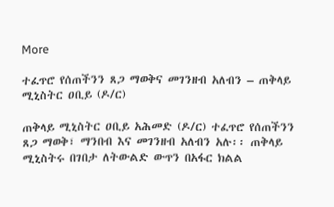More

ተፈጥሮ የሰጠችንን ጸጋ ማወቅና መገንዘብ አለብን – ጠቅላይ ሚኒስትር ዐቢይ (ዶ/ር)

ጠቅላይ ሚኒስትር ዐቢይ አሕመድ (ዶ/ር) ተፈጥሮ የሰጠችንን ጸጋ ማወቅ፣ ማንበብ እና መገንዘብ አለብን አሉ፡፡ ጠቅላይ ሚኒስትሩ በገበታ ለትውልድ ውጥን በአፋር ክልል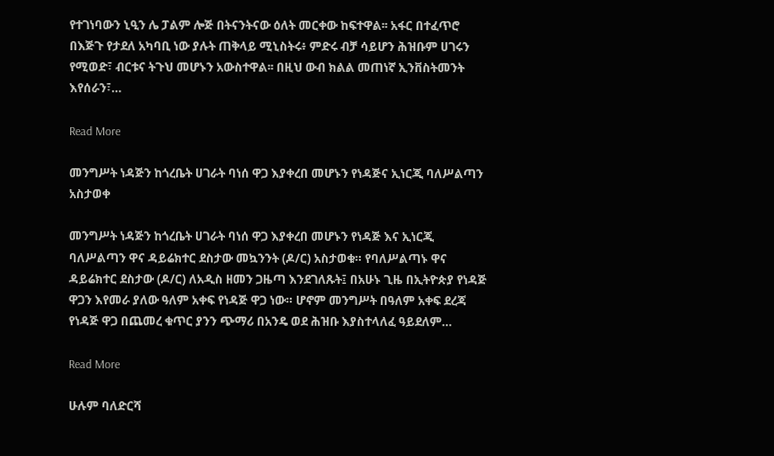የተገነባውን ኒዒን ሌ ፓልም ሎጅ በትናንትናው ዕለት መርቀው ከፍተዋል፡፡ አፋር በተፈጥሮ በእጅጉ የታደለ አካባቢ ነው ያሉት ጠቅላይ ሚኒስትሩ፥ ምድሩ ብቻ ሳይሆን ሕዝቡም ሀገሩን የሚወድ፣ ብርቱና ትጉህ መሆኑን አውስተዋል፡፡ በዚህ ውብ ክልል መጠነኛ ኢንቨስትመንት እየሰራን፣…

Read More

መንግሥት ነዳጅን ከጎረቤት ሀገራት ባነሰ ዋጋ እያቀረበ መሆኑን የነዳጅና ኢነርጂ ባለሥልጣን አስታወቀ

መንግሥት ነዳጅን ከጎረቤት ሀገራት ባነሰ ዋጋ እያቀረበ መሆኑን የነዳጅ እና ኢነርጂ ባለሥልጣን ዋና ዳይሬክተር ደስታው መኳንንት (ዶ/ር) አስታወቁ። የባለሥልጣኑ ዋና ዳይሬክተር ደስታው (ዶ/ር) ለአዲስ ዘመን ጋዜጣ እንደገለጹት፤ በአሁኑ ጊዜ በኢትዮጵያ የነዳጅ ዋጋን እየመራ ያለው ዓለም አቀፍ የነዳጅ ዋጋ ነው። ሆኖም መንግሥት በዓለም አቀፍ ደረጃ የነዳጅ ዋጋ በጨመረ ቁጥር ያንን ጭማሪ በአንዴ ወደ ሕዝቡ እያስተላለፈ ዓይደለም…

Read More

ሁሉም ባለድርሻ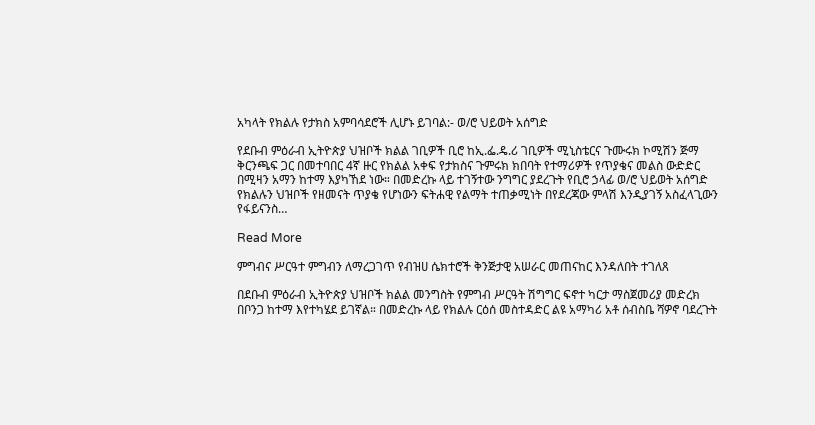አካላት የክልሉ የታክስ አምባሳደሮች ሊሆኑ ይገባል:- ወ/ሮ ህይወት አሰግድ

የደቡብ ምዕራብ ኢትዮጵያ ህዝቦች ክልል ገቢዎች ቢሮ ከኢ.ፌ.ዴ.ሪ ገቢዎች ሚኒስቴርና ጉሙሩክ ኮሚሽን ጅማ ቅርንጫፍ ጋር በመተባበር 4ኛ ዙር የክልል አቀፍ የታክስና ጉምሩክ ክበባት የተማሪዎች የጥያቄና መልስ ውድድር በሚዛን አማን ከተማ እያካኸደ ነው። በመድረኩ ላይ ተገኝተው ንግግር ያደረጉት የቢሮ ኃላፊ ወ/ሮ ህይወት አሰግድ የክልሉን ህዝቦች የዘመናት ጥያቄ የሆነውን ፍትሐዊ የልማት ተጠቃሚነት በየደረጃው ምላሽ እንዲያገኝ አስፈላጊውን የፋይናንስ…

Read More

ምግብና ሥርዓተ ምግብን ለማረጋገጥ የብዝሀ ሴክተሮች ቅንጅታዊ አሠራር መጠናከር እንዳለበት ተገለጸ

በደቡብ ምዕራብ ኢትዮጵያ ህዝቦች ክልል መንግስት የምግብ ሥርዓት ሽግግር ፍኖተ ካርታ ማስጀመሪያ መድረክ በቦንጋ ከተማ እየተካሄደ ይገኛል። በመድረኩ ላይ የክልሉ ርዕሰ መስተዳድር ልዩ አማካሪ አቶ ሰብስቤ ሻዎኖ ባደረጉት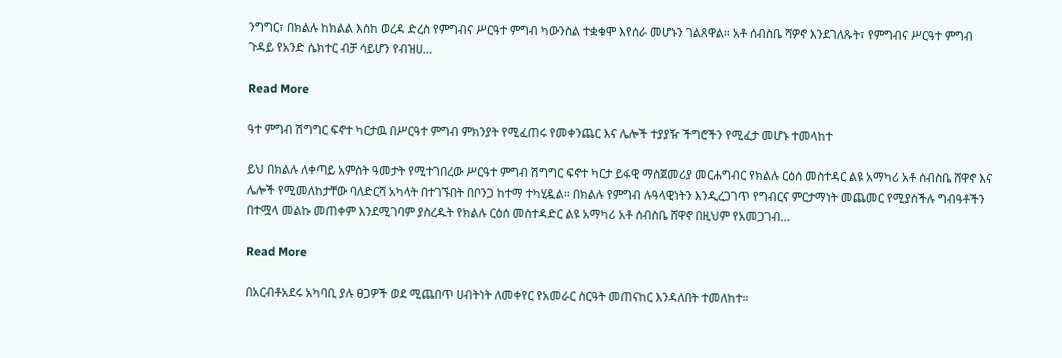ንግግር፣ በክልሉ ከክልል እስከ ወረዳ ድረስ የምግብና ሥርዓተ ምግብ ካውንስል ተቋቁሞ እየሰራ መሆኑን ገልጸዋል። አቶ ሰብስቤ ሻዎኖ እንደገለጹት፣ የምግብና ሥርዓተ ምግብ ጉዳይ የአንድ ሴክተር ብቻ ሳይሆን የብዝሀ…

Read More

ዓተ ምግብ ሽግግር ፍኖተ ካርታዉ በሥርዓተ ምግብ ምክንያት የሚፈጠሩ የመቀንጨር እና ሌሎች ተያያዥ ችግሮችን የሚፈታ መሆኑ ተመላከተ

ይህ በክልሉ ለቀጣይ አምስት ዓመታት የሚተገበረው ሥርዓተ ምግብ ሽግግር ፍኖተ ካርታ ይፋዊ ማስጀመሪያ መርሐግብር የክልሉ ርዕሰ መስተዳር ልዩ አማካሪ አቶ ሰብስቤ ሸዋኖ እና ሌሎች የሚመለከታቸው ባለድርሻ አካላት በተገኙበት በቦንጋ ከተማ ተካሂዷል። በክልሉ የምግብ ሉዓላዊነትን እንዲረጋገጥ የግብርና ምርታማነት መጨመር የሚያስችሉ ግብዓቶችን በተሟላ መልኩ መጠቀም እንደሚገባም ያስረዱት የክልሉ ርዕሰ መስተዳድር ልዩ አማካሪ አቶ ሰብስቤ ሸዋኖ በዚህም የአመጋገብ…

Read More

በአርብቶአደሩ አካባቢ ያሉ ፀጋዎች ወደ ሚጨበጥ ሀብትነት ለመቀየር የአመራር ስርዓት መጠናከር እንዳለበት ተመለከተ።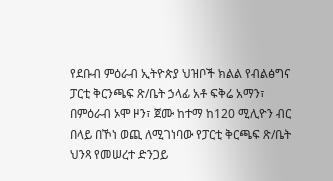የደቡብ ምዕራብ ኢትዮጵያ ህዝቦች ክልል የብልፅግና ፓርቲ ቅርንጫፍ ጽ/ቤት ኃላፊ አቶ ፍቅሬ አማን፣ በምዕራብ ኦሞ ዞን፣ ጀሙ ከተማ ከ120 ሚሊዮን ብር በላይ በኾነ ወጪ ለሚገነባው የፓርቲ ቅርጫፍ ጽ/ቤት ህንጻ የመሠረተ ድንጋይ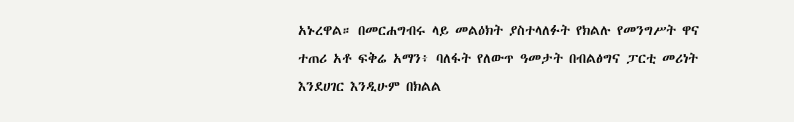አኑረዋል። በመርሐግብሩ ላይ መልዕክት ያስተላለፉት የክልሉ የመንግሥት ዋና ተጠሪ አቶ ፍቅሬ አማን፥ ባለፋት የለውጥ ዓመታት በብልፅግና ፓርቲ መሪነት እንደሀገር እንዲሁም በክልል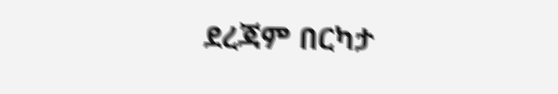ደረጃም በርካታ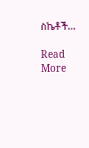ስኬቶች…

Read More